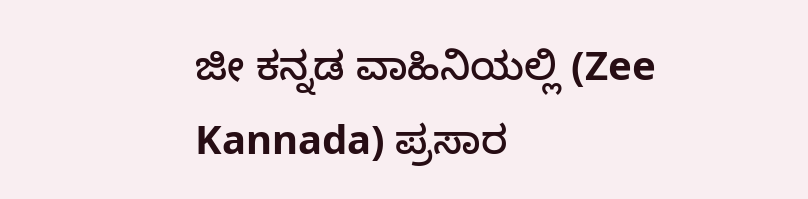ಜೀ ಕನ್ನಡ ವಾಹಿನಿಯಲ್ಲಿ (Zee Kannada) ಪ್ರಸಾರ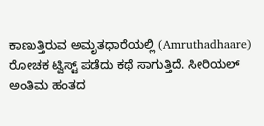ಕಾಣುತ್ತಿರುವ ಅಮೃತಧಾರೆಯಲ್ಲಿ (Amruthadhaare) ರೋಚಕ ಟ್ವಿಸ್ಟ್ ಪಡೆದು ಕಥೆ ಸಾಗುತ್ತಿದೆ. ಸೀರಿಯಲ್ ಅಂತಿಮ ಹಂತದ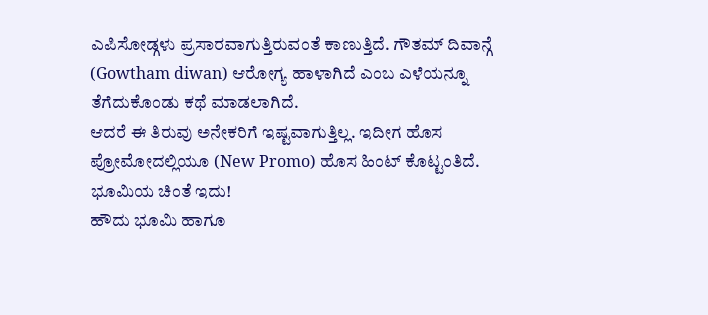ಎಪಿಸೋಡ್ಗಳು ಪ್ರಸಾರವಾಗುತ್ತಿರುವಂತೆ ಕಾಣುತ್ತಿದೆ. ಗೌತಮ್ ದಿವಾನ್ಗೆ (Gowtham diwan) ಆರೋಗ್ಯ ಹಾಳಾಗಿದೆ ಎಂಬ ಎಳೆಯನ್ನೂ ತೆಗೆದುಕೊಂಡು ಕಥೆ ಮಾಡಲಾಗಿದೆ.
ಆದರೆ ಈ ತಿರುವು ಅನೇಕರಿಗೆ ಇಷ್ಟವಾಗುತ್ತಿಲ್ಲ. ಇದೀಗ ಹೊಸ ಪ್ರೋಮೋದಲ್ಲಿಯೂ (New Promo) ಹೊಸ ಹಿಂಟ್ ಕೊಟ್ಟಂತಿದೆ.
ಭೂಮಿಯ ಚಿಂತೆ ಇದು!
ಹೌದು ಭೂಮಿ ಹಾಗೂ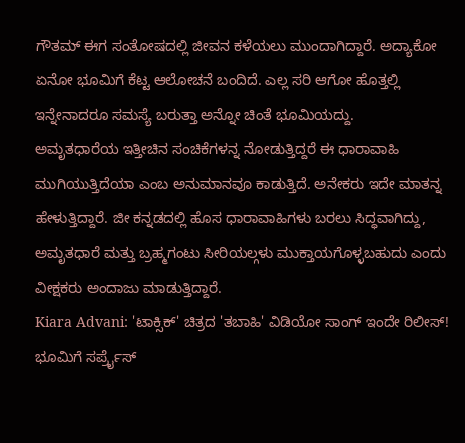ಗೌತಮ್ ಈಗ ಸಂತೋಷದಲ್ಲಿ ಜೀವನ ಕಳೆಯಲು ಮುಂದಾಗಿದ್ದಾರೆ. ಅದ್ಯಾಕೋ ಏನೋ ಭೂಮಿಗೆ ಕೆಟ್ಟ ಆಲೋಚನೆ ಬಂದಿದೆ. ಎಲ್ಲ ಸರಿ ಆಗೋ ಹೊತ್ತಲ್ಲಿ ಇನ್ನೇನಾದರೂ ಸಮಸ್ಯೆ ಬರುತ್ತಾ ಅನ್ನೋ ಚಿಂತೆ ಭೂಮಿಯದ್ದು.
ಅಮೃತಧಾರೆಯ ಇತ್ತೀಚಿನ ಸಂಚಿಕೆಗಳನ್ನ ನೋಡುತ್ತಿದ್ದರೆ ಈ ಧಾರಾವಾಹಿ ಮುಗಿಯುತ್ತಿದೆಯಾ ಎಂಬ ಅನುಮಾನವೂ ಕಾಡುತ್ತಿದೆ. ಅನೇಕರು ಇದೇ ಮಾತನ್ನ ಹೇಳುತ್ತಿದ್ದಾರೆ. ಜೀ ಕನ್ನಡದಲ್ಲಿ ಹೊಸ ಧಾರಾವಾಹಿಗಳು ಬರಲು ಸಿದ್ಧವಾಗಿದ್ದು, ಅಮೃತಧಾರೆ ಮತ್ತು ಬ್ರಹ್ಮಗಂಟು ಸೀರಿಯಲ್ಗಳು ಮುಕ್ತಾಯಗೊಳ್ಳಬಹುದು ಎಂದು ವೀಕ್ಷಕರು ಅಂದಾಜು ಮಾಡುತ್ತಿದ್ದಾರೆ.
Kiara Advani: 'ಟಾಕ್ಸಿಕ್' ಚಿತ್ರದ 'ತಬಾಹಿ' ವಿಡಿಯೋ ಸಾಂಗ್ ಇಂದೇ ರಿಲೀಸ್!
ಭೂಮಿಗೆ ಸರ್ಪ್ರೈಸ್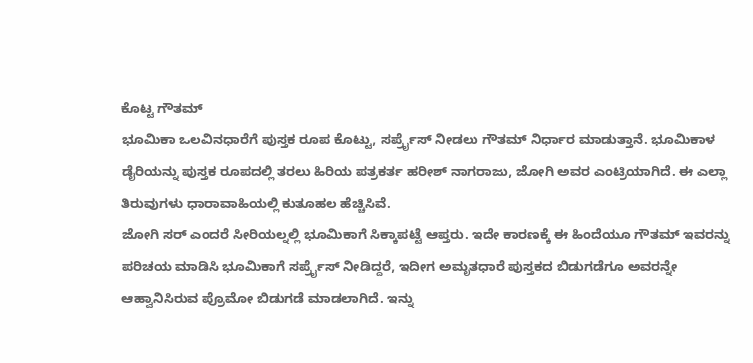ಕೊಟ್ಟ ಗೌತಮ್
ಭೂಮಿಕಾ ಒಲವಿನಧಾರೆಗೆ ಪುಸ್ತಕ ರೂಪ ಕೊಟ್ಟು, ಸರ್ಪ್ರೈಸ್ ನೀಡಲು ಗೌತಮ್ ನಿರ್ಧಾರ ಮಾಡುತ್ತಾನೆ. ಭೂಮಿಕಾಳ ಡೈರಿಯನ್ನು ಪುಸ್ತಕ ರೂಪದಲ್ಲಿ ತರಲು ಹಿರಿಯ ಪತ್ರಕರ್ತ ಹರೀಶ್ ನಾಗರಾಜು, ಜೋಗಿ ಅವರ ಎಂಟ್ರಿಯಾಗಿದೆ. ಈ ಎಲ್ಲಾ ತಿರುವುಗಳು ಧಾರಾವಾಹಿಯಲ್ಲಿ ಕುತೂಹಲ ಹೆಚ್ಚಿಸಿವೆ.
ಜೋಗಿ ಸರ್ ಎಂದರೆ ಸೀರಿಯಲ್ನಲ್ಲಿ ಭೂಮಿಕಾಗೆ ಸಿಕ್ಕಾಪಟ್ಟೆ ಆಪ್ತರು. ಇದೇ ಕಾರಣಕ್ಕೆ ಈ ಹಿಂದೆಯೂ ಗೌತಮ್ ಇವರನ್ನು ಪರಿಚಯ ಮಾಡಿಸಿ ಭೂಮಿಕಾಗೆ ಸರ್ಪ್ರೈಸ್ ನೀಡಿದ್ದರೆ, ಇದೀಗ ಅಮೃತಧಾರೆ ಪುಸ್ತಕದ ಬಿಡುಗಡೆಗೂ ಅವರನ್ನೇ ಆಹ್ವಾನಿಸಿರುವ ಪ್ರೊಮೋ ಬಿಡುಗಡೆ ಮಾಡಲಾಗಿದೆ. ಇನ್ನು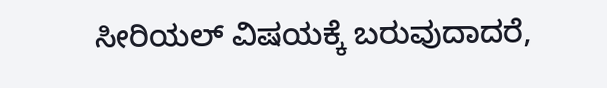ಸೀರಿಯಲ್ ವಿಷಯಕ್ಕೆ ಬರುವುದಾದರೆ,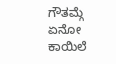ಗೌತಮ್ಗೆ ಏನೋ ಕಾಯಿಲೆ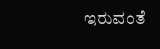ಇರುವಂತೆ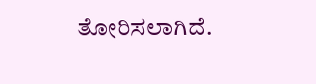ತೋರಿಸಲಾಗಿದೆ.